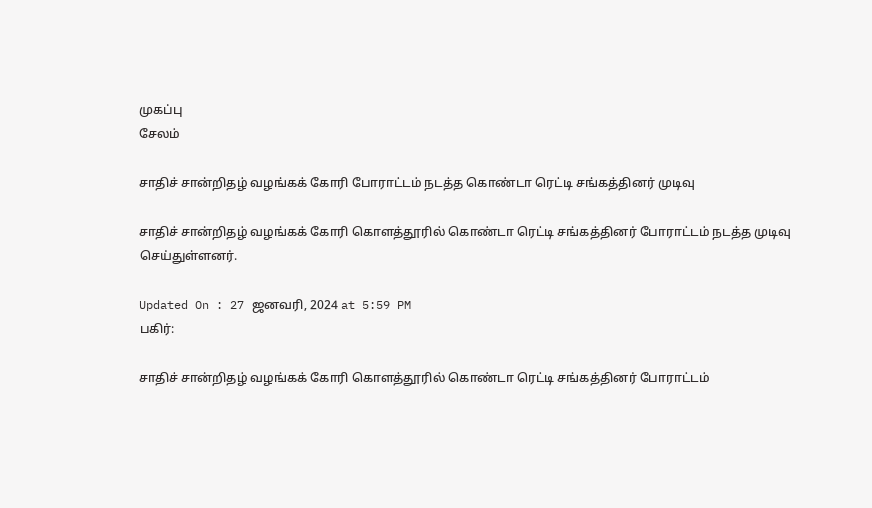முகப்பு
சேலம்

சாதிச் சான்றிதழ் வழங்கக் கோரி போராட்டம் நடத்த கொண்டா ரெட்டி சங்கத்தினர் முடிவு

சாதிச் சான்றிதழ் வழங்கக் கோரி கொளத்தூரில் கொண்டா ரெட்டி சங்கத்தினர் போராட்டம் நடத்த முடிவு செய்துள்ளனர்.

Updated On : 27 ஜனவரி, 2024 at 5:59 PM
பகிர்:

சாதிச் சான்றிதழ் வழங்கக் கோரி கொளத்தூரில் கொண்டா ரெட்டி சங்கத்தினர் போராட்டம்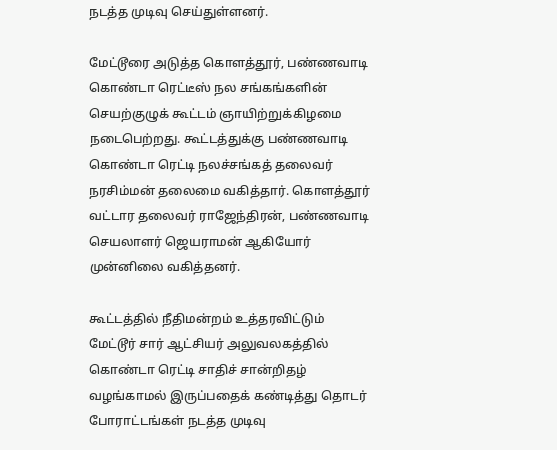நடத்த முடிவு செய்துள்ளனர்.

மேட்டூரை அடுத்த கொளத்தூர், பண்ணவாடி கொண்டா ரெட்டீஸ் நல சங்கங்களின் செயற்குழுக் கூட்டம் ஞாயிற்றுக்கிழமை நடைபெற்றது. கூட்டத்துக்கு பண்ணவாடி கொண்டா ரெட்டி நலச்சங்கத் தலைவர் நரசிம்மன் தலைமை வகித்தார். கொளத்தூர் வட்டார தலைவர் ராஜேந்திரன், பண்ணவாடி செயலாளர் ஜெயராமன் ஆகியோர் முன்னிலை வகித்தனர்.

கூட்டத்தில் நீதிமன்றம் உத்தரவிட்டும் மேட்டூர் சார் ஆட்சியர் அலுவலகத்தில் கொண்டா ரெட்டி சாதிச் சான்றிதழ் வழங்காமல் இருப்பதைக் கண்டித்து தொடர் போராட்டங்கள் நடத்த முடிவு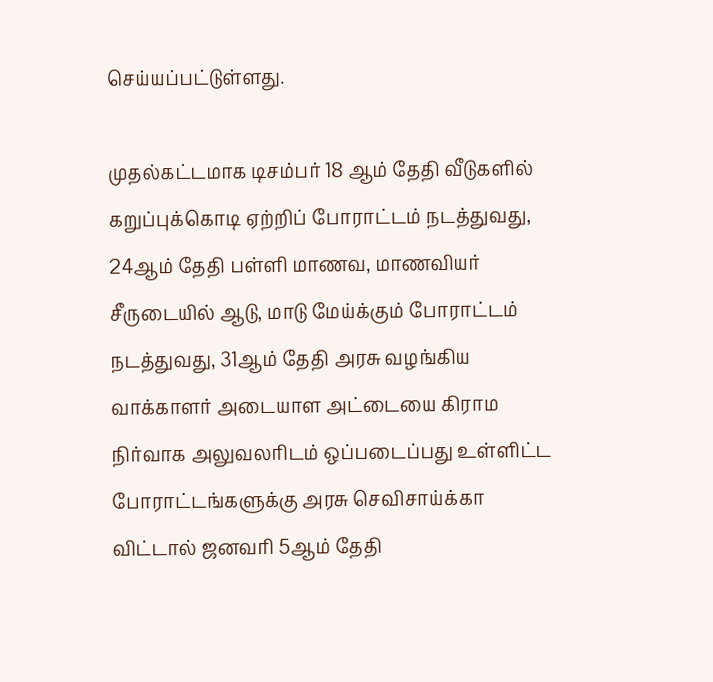செய்யப்பட்டுள்ளது.

முதல்கட்டமாக டிசம்பர் 18 ஆம் தேதி வீடுகளில் கறுப்புக்கொடி ஏற்றிப் போராட்டம் நடத்துவது, 24ஆம் தேதி பள்ளி மாணவ, மாணவியர் சீருடையில் ஆடு, மாடு மேய்க்கும் போராட்டம் நடத்துவது, 31ஆம் தேதி அரசு வழங்கிய வாக்காளர் அடையாள அட்டையை கிராம நிர்வாக அலுவலரிடம் ஒப்படைப்பது உள்ளிட்ட போராட்டங்களுக்கு அரசு செவிசாய்க்கா விட்டால் ஜனவரி 5ஆம் தேதி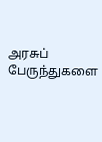அரசுப் பேருந்துகளை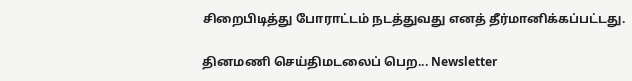சிறைபிடித்து போராட்டம் நடத்துவது எனத் தீர்மானிக்கப்பட்டது.

தினமணி செய்திமடலைப் பெற... Newsletter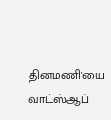தினமணி'யை வாட்ஸ்ஆப்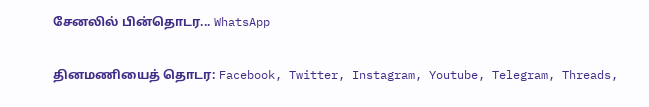சேனலில் பின்தொடர... WhatsApp

தினமணியைத் தொடர: Facebook, Twitter, Instagram, Youtube, Telegram, Threads,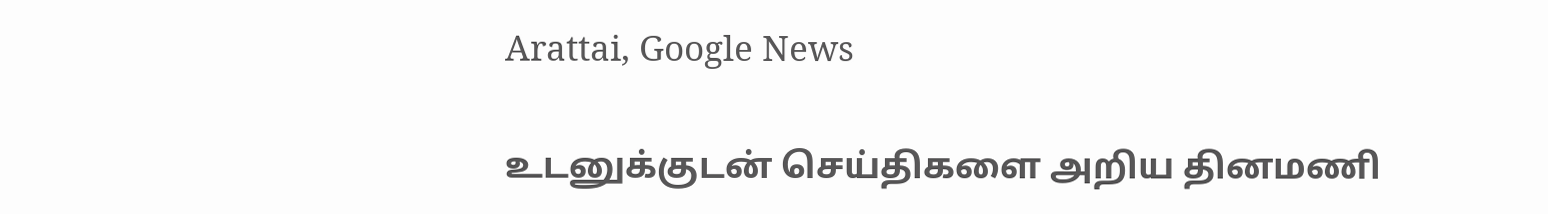Arattai, Google News

உடனுக்குடன் செய்திகளை அறிய தினமணி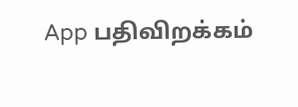App பதிவிறக்கம்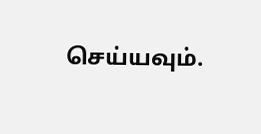செய்யவும்.